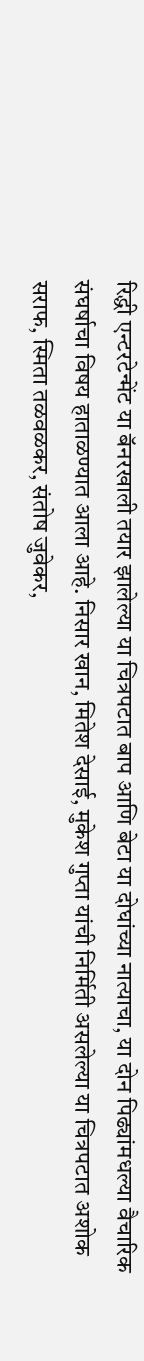रिद्धी एन्टरटेन्मेंट या बॅनरखाली तयार झालेल्या या चित्रपटात बाप आणि बेटा या दोघांच्या नात्याचा, या दोन पिढ्यांमधल्या वैचारिक संघर्षाचा विषय हाताळण्यात आला आहे. निसार खान, मितेश देसाई, मुकेश गुप्ता यांची निर्मिती असलेल्या या चित्रपटात अशोक सराफ, स्मिता तळवळकर, संतोष जुवेकर,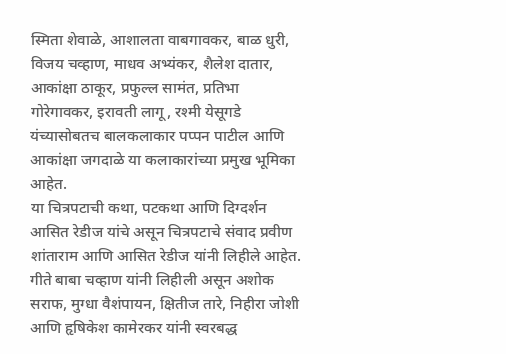स्मिता शेवाळे, आशालता वाबगावकर, बाळ धुरी, विजय चव्हाण, माधव अभ्यंकर, शैलेश दातार, आकांक्षा ठाकूर, प्रफुल्ल सामंत, प्रतिभा गोरेगावकर, इरावती लागू, रश्मी येसूगडे यंच्यासोबतच बालकलाकार पप्पन पाटील आणि आकांक्षा जगदाळे या कलाकारांच्या प्रमुख भूमिका आहेत.
या चित्रपटाची कथा, पटकथा आणि दिग्दर्शन आसित रेडीज यांचे असून चित्रपटाचे संवाद प्रवीण शांताराम आणि आसित रेडीज यांनी लिहीले आहेत. गीते बाबा चव्हाण यांनी लिहीली असून अशोक सराफ, मुग्धा वैशंपायन, क्षितीज तारे, निहीरा जोशी आणि हृषिकेश कामेरकर यांनी स्वरबद्ध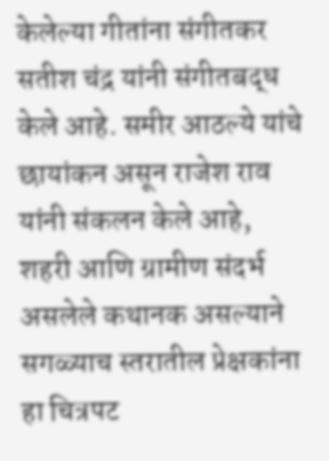केलेल्या गीतांना संगीतकर सतीश चंद्र यांनी संगीतबद्ध केले आहे. समीर आठल्ये यांचे छायांकन असून राजेश राव यांनी संकलन केले आहे,
शहरी आणि ग्रामीण संदर्भ असलेले कथानक असल्याने सगळ्याच स्तरातील प्रेक्षकांना हा चित्रपट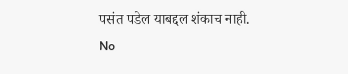पसंत पडेल याबद्दल शंकाच नाही.
No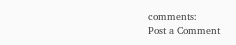comments:
Post a Comment